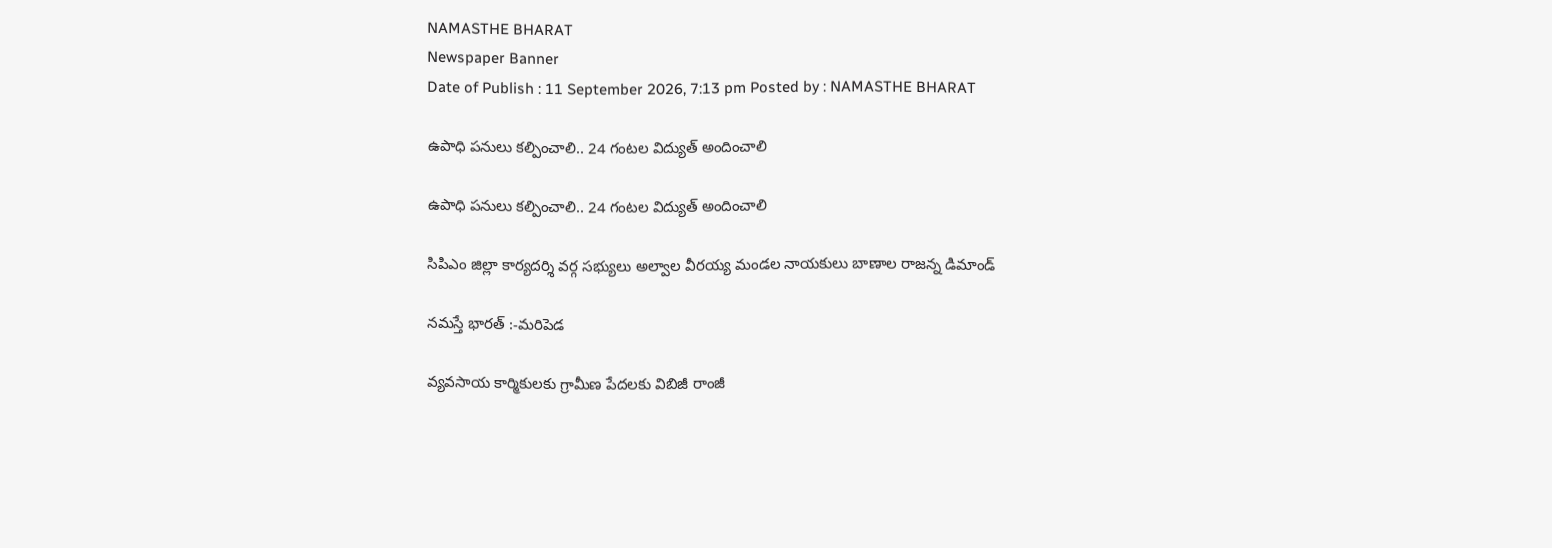NAMASTHE BHARAT
Newspaper Banner
Date of Publish : 11 September 2026, 7:13 pm Posted by : NAMASTHE BHARAT

ఉపాధి పనులు కల్పించాలి.. 24 గంటల విద్యుత్ అందించాలి

ఉపాధి పనులు కల్పించాలి.. 24 గంటల విద్యుత్ అందించాలి

సిపిఎం జిల్లా కార్యదర్శి వర్గ సభ్యులు అల్వాల వీరయ్య మండల నాయకులు బాణాల రాజన్న డిమాండ్

నమస్తే భారత్ :-మరిపెడ

వ్యవసాయ కార్మికులకు గ్రామీణ పేదలకు విబిజీ రాంజీ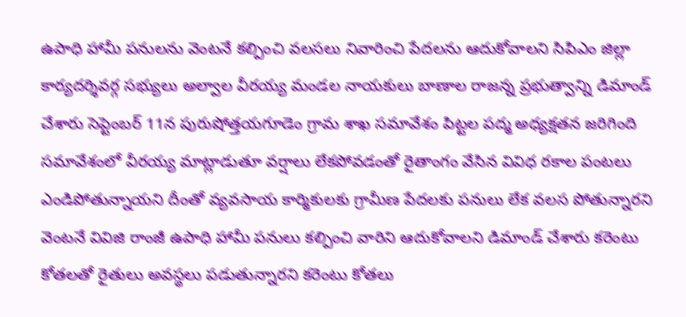ఉపాధి హామీ పనులను వెంటనే కల్పించి వలసలు నివారించి పేదలను ఆదుకోవాలని సిపిఎం జిల్లా కార్యదర్శివర్గ సభ్యులు అల్వాల వీరయ్య మండల నాయకులు బాణాల రాజన్న ప్రభుత్వాన్ని డిమాండ్ చేశారు సెప్టెంబర్ 11న పురుషోత్తయగూడెం గ్రామ శాఖ సమావేశం పిట్టల పద్మ అధ్యక్షతన జరిగింది సమావేశంలో వీరయ్య మాట్లాడుతూ వర్షాలు లేకపోవడంతో రైతాంగం వేసిన వివిధ రకాల పంటలు ఎండిపోతున్నాయని దీంతో వ్యవసాయ కార్మికులకు గ్రామీణ పేదలకు పనులు లేక వలస పోతున్నారని వెంటనే వివిజి రాంజీ ఉపాధి హామీ పనులు కల్పించి వారిని ఆదుకోవాలని డిమాండ్ చేశారు కరెంటు కోతలతో రైతులు అవస్థలు పడుతున్నారని కరెంటు కోతలు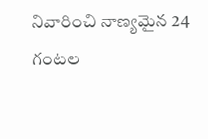నివారించి నాణ్యమైన 24 గంటల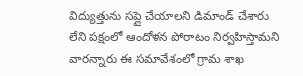విద్యుత్తును సప్లై చేయాలని డిమాండ్ చేశారు లేని పక్షంలో ఆందోళన పోరాటం నిర్వహిస్తామని వారన్నారు ఈ సమావేశంలో గ్రామ శాఖ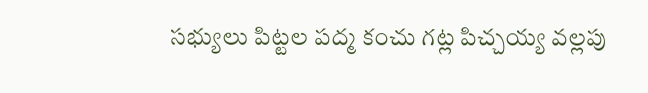సభ్యులు పిట్టల పద్మ కంచు గట్ల పిచ్చయ్య వల్లపు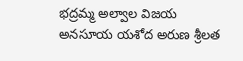భద్రమ్మ అల్వాల విజయ అనసూయ యశోద అరుణ శ్రీలత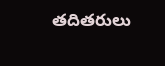తదితరులు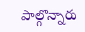పాల్గొన్నారు